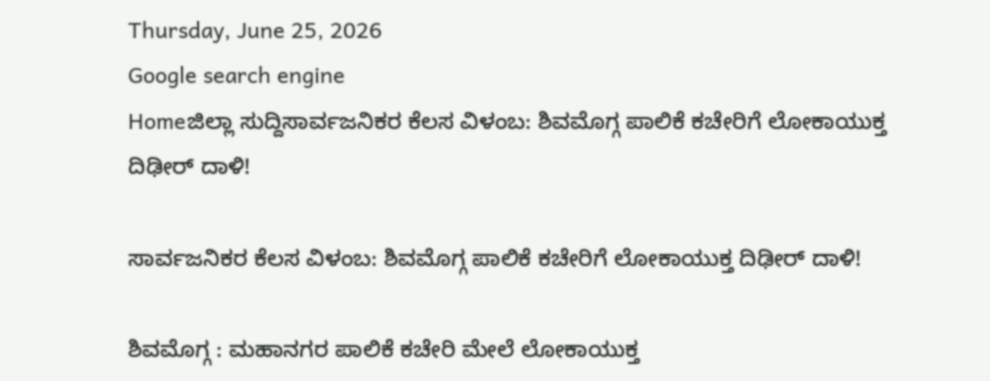Thursday, June 25, 2026
Google search engine
Homeಜಿಲ್ಲಾ ಸುದ್ದಿಸಾರ್ವಜನಿಕರ ಕೆಲಸ ವಿಳಂಬ: ಶಿವಮೊಗ್ಗ ಪಾಲಿಕೆ ಕಚೇರಿಗೆ ಲೋಕಾಯುಕ್ತ ದಿಢೀರ್ ದಾಳಿ!

ಸಾರ್ವಜನಿಕರ ಕೆಲಸ ವಿಳಂಬ: ಶಿವಮೊಗ್ಗ ಪಾಲಿಕೆ ಕಚೇರಿಗೆ ಲೋಕಾಯುಕ್ತ ದಿಢೀರ್ ದಾಳಿ!

ಶಿವಮೊಗ್ಗ : ಮಹಾನಗರ ಪಾಲಿಕೆ ಕಚೇರಿ ಮೇಲೆ ಲೋಕಾಯುಕ್ತ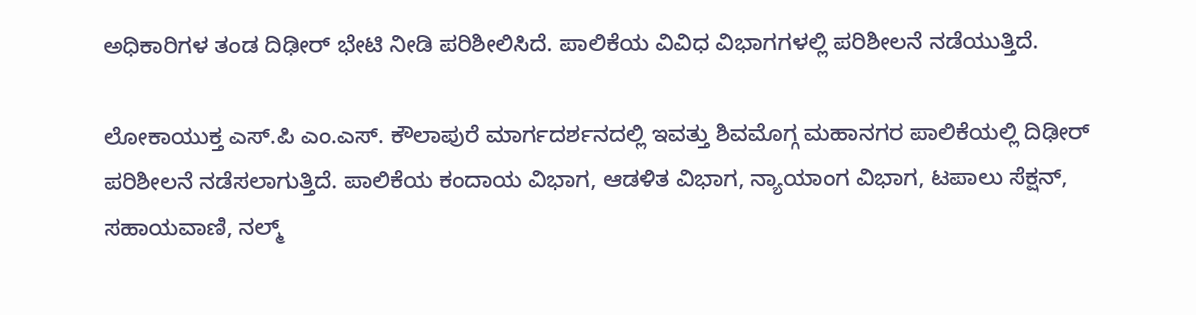ಅಧಿಕಾರಿಗಳ ತಂಡ ದಿಢೀರ್‌ ಭೇಟಿ ನೀಡಿ ಪರಿಶೀಲಿಸಿದೆ. ಪಾಲಿಕೆಯ ವಿವಿಧ ವಿಭಾಗಗಳಲ್ಲಿ ಪರಿಶೀಲನೆ ನಡೆಯುತ್ತಿದೆ.

ಲೋಕಾಯುಕ್ತ ಎಸ್‌.ಪಿ ಎಂ.ಎಸ್‌. ಕೌಲಾಪುರೆ ಮಾರ್ಗದರ್ಶನದಲ್ಲಿ ಇವತ್ತು ಶಿವಮೊಗ್ಗ ಮಹಾನಗರ ಪಾಲಿಕೆಯಲ್ಲಿ ದಿಢೀರ್‌ ಪರಿಶೀಲನೆ ನಡೆಸಲಾಗುತ್ತಿದೆ. ಪಾಲಿಕೆಯ ಕಂದಾಯ ವಿಭಾಗ, ಆಡಳಿತ ವಿಭಾಗ, ನ್ಯಾಯಾಂಗ ವಿಭಾಗ, ಟಪಾಲು ಸೆಕ್ಷನ್‌, ಸಹಾಯವಾಣಿ, ನಲ್ಮ್‌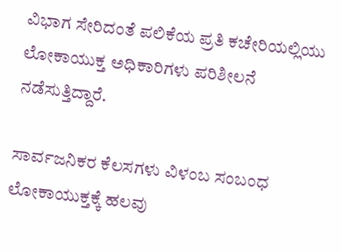ವಿಭಾಗ ಸೇರಿದಂತೆ ಪಲಿಕೆಯ ಪ್ರತಿ ಕಚೇರಿಯಲ್ಲಿಯು ಲೋಕಾಯುಕ್ತ ಅಧಿಕಾರಿಗಳು ಪರಿಶೀಲನೆ ನಡೆಸುತ್ತಿದ್ದಾರೆ.

ಸಾರ್ವಜನಿಕರ ಕೆಲಸಗಳು ವಿಳಂಬ ಸಂಬಂಧ ಲೋಕಾಯುಕ್ತಕ್ಕೆ ಹಲವು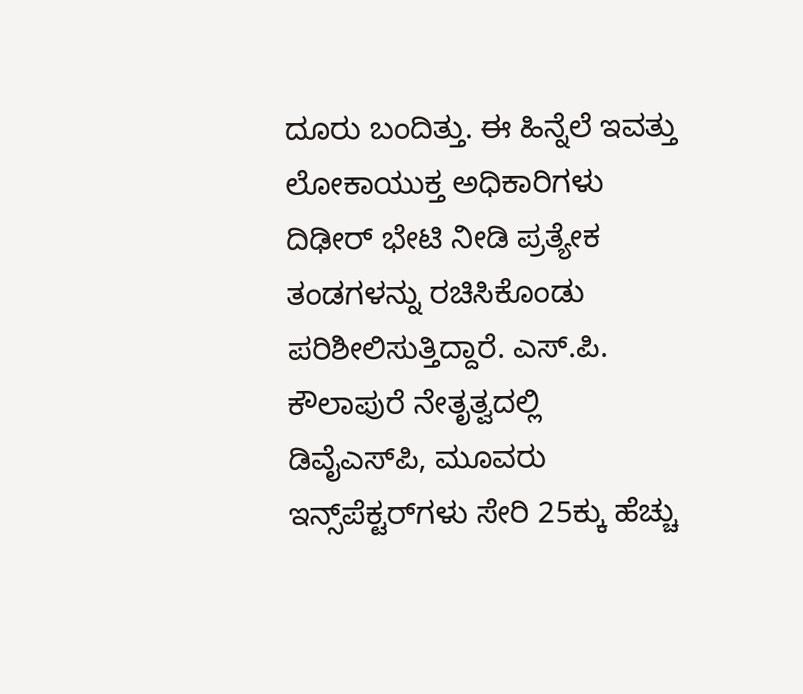ದೂರು ಬಂದಿತ್ತು. ಈ ಹಿನ್ನೆಲೆ ಇವತ್ತು ಲೋಕಾಯುಕ್ತ ಅಧಿಕಾರಿಗಳು ದಿಢೀರ್‌ ಭೇಟಿ ನೀಡಿ ಪ್ರತ್ಯೇಕ ತಂಡಗಳನ್ನು ರಚಿಸಿಕೊಂಡು ಪರಿಶೀಲಿಸುತ್ತಿದ್ದಾರೆ. ಎಸ್‌.ಪಿ. ಕೌಲಾಪುರೆ ನೇತೃತ್ವದಲ್ಲಿ ಡಿವೈಎಸ್‌ಪಿ, ಮೂವರು ಇನ್ಸ್‌ಪೆಕ್ಟರ್‌ಗಳು ಸೇರಿ 25ಕ್ಕು ಹೆಚ್ಚು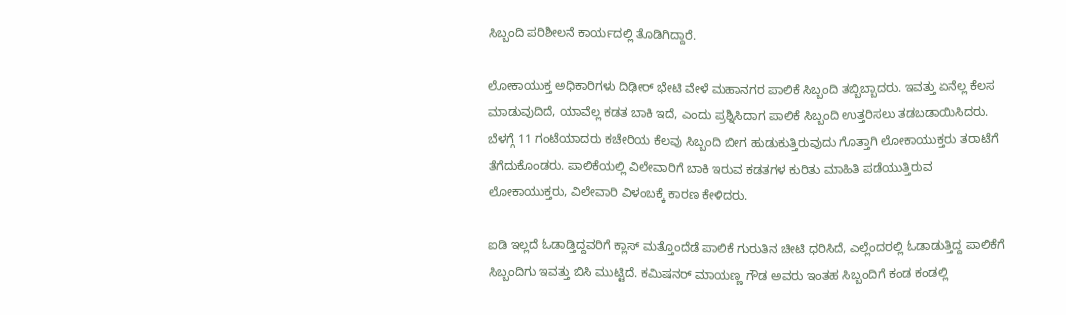ಸಿಬ್ಬಂದಿ ಪರಿಶೀಲನೆ ಕಾರ್ಯದಲ್ಲಿ ತೊಡಿಗಿದ್ದಾರೆ.

ಲೋಕಾಯುಕ್ತ ಅಧಿಕಾರಿಗಳು ದಿಢೀರ್‌ ಭೇಟಿ ವೇಳೆ ಮಹಾನಗರ ಪಾಲಿಕೆ ಸಿಬ್ಬಂದಿ ತಬ್ಬಿಬ್ಬಾದರು. ಇವತ್ತು ಏನೆಲ್ಲ ಕೆಲಸ ಮಾಡುವುದಿದೆ, ಯಾವೆಲ್ಲ ಕಡತ ಬಾಕಿ ಇದೆ, ಎಂದು ಪ್ರಶ್ನಿಸಿದಾಗ ಪಾಲಿಕೆ ಸಿಬ್ಬಂದಿ ಉತ್ತರಿಸಲು ತಡಬಡಾಯಿಸಿದರು. ಬೆಳಗ್ಗೆ 11 ಗಂಟೆಯಾದರು ಕಚೇರಿಯ ಕೆಲವು ಸಿಬ್ಬಂದಿ ಬೀಗ ಹುಡುಕುತ್ತಿರುವುದು ಗೊತ್ತಾಗಿ ಲೋಕಾಯುಕ್ತರು ತರಾಟೆಗೆ ತೆಗೆದುಕೊಂಡರು. ಪಾಲಿಕೆಯಲ್ಲಿ ವಿಲೇವಾರಿಗೆ ಬಾಕಿ ಇರುವ ಕಡತಗಳ ಕುರಿತು ಮಾಹಿತಿ ಪಡೆಯುತ್ತಿರುವ ಲೋಕಾಯುಕ್ತರು, ವಿಲೇವಾರಿ ವಿಳಂಬಕ್ಕೆ ಕಾರಣ ಕೇಳಿದರು.

ಐಡಿ ಇಲ್ಲದೆ ಓಡಾಡ್ತಿದ್ದವರಿಗೆ ಕ್ಲಾಸ್‌ ಮತ್ತೊಂದೆಡೆ ಪಾಲಿಕೆ ಗುರುತಿನ ಚೀಟಿ ಧರಿಸಿದೆ, ಎಲ್ಲೆಂದರಲ್ಲಿ ಓಡಾಡುತ್ತಿದ್ದ ಪಾಲಿಕೆಗೆ ಸಿಬ್ಬಂದಿಗು ಇವತ್ತು ಬಿಸಿ ಮುಟ್ಟಿದೆ. ಕಮಿಷನರ್‌ ಮಾಯಣ್ಣ ಗೌಡ ಅವರು ಇಂತಹ ಸಿಬ್ಬಂದಿಗೆ ಕಂಡ ಕಂಡಲ್ಲಿ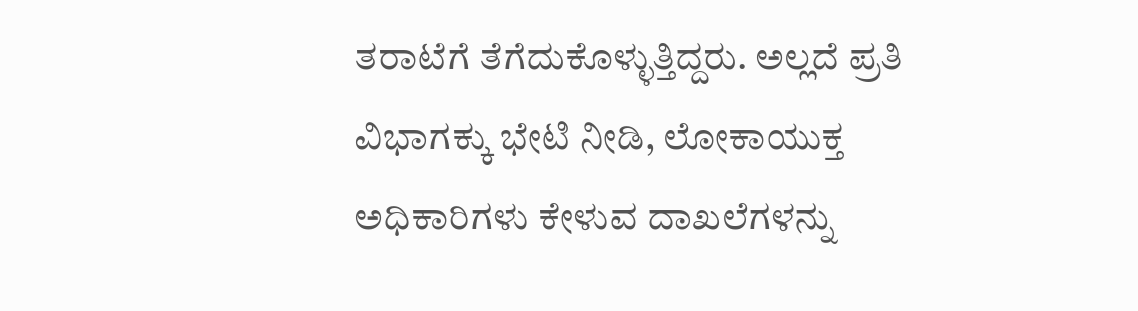ತರಾಟೆಗೆ ತೆಗೆದುಕೊಳ್ಳುತ್ತಿದ್ದರು. ಅಲ್ಲದೆ ಪ್ರತಿ ವಿಭಾಗಕ್ಕು ಭೇಟಿ ನೀಡಿ, ಲೋಕಾಯುಕ್ತ ಅಧಿಕಾರಿಗಳು ಕೇಳುವ ದಾಖಲೆಗಳನ್ನು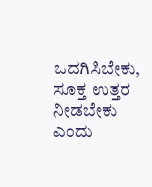ಒದಗಿಸಿಬೇಕು, ಸೂಕ್ತ ಉತ್ತರ ನೀಡಬೇಕು ಎಂದು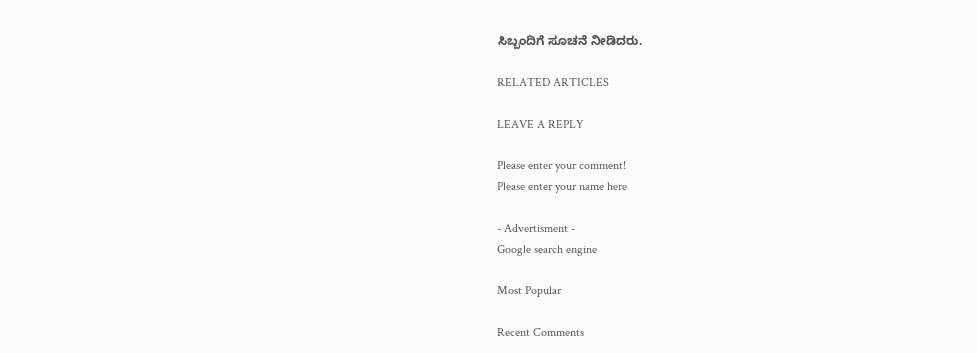ಸಿಬ್ಬಂದಿಗೆ ಸೂಚನೆ ನೀಡಿದರು.

RELATED ARTICLES

LEAVE A REPLY

Please enter your comment!
Please enter your name here

- Advertisment -
Google search engine

Most Popular

Recent Comments